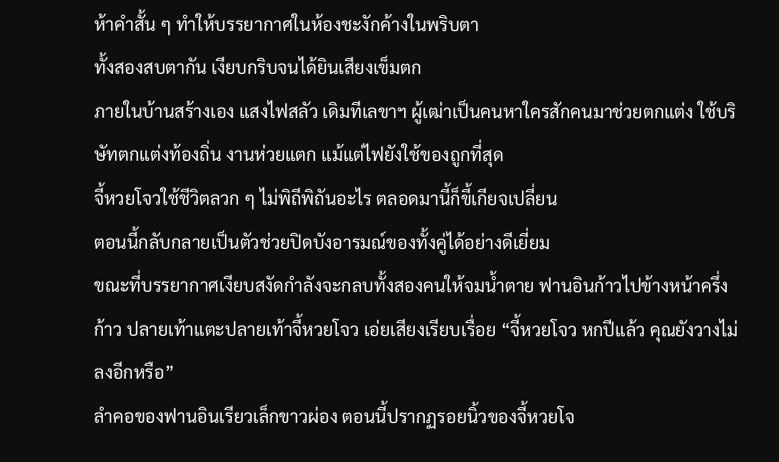ห้าคำสั้น ๆ ทำให้บรรยากาศในห้องชะงักค้างในพริบตา
ทั้งสองสบตากัน เงียบกริบจนได้ยินเสียงเข็มตก
ภายในบ้านสร้างเอง แสงไฟสลัว เดิมทีเลขาฯ ผู้เฒ่าเป็นคนหาใครสักคนมาช่วยตกแต่ง ใช้บริษัทตกแต่งท้องถิ่น งานห่วยแตก แม้แต่ไฟยังใช้ของถูกที่สุด
จี้หวยโจวใช้ชีวิตลวก ๆ ไม่พิถีพิถันอะไร ตลอดมานี้ก็ขี้เกียจเปลี่ยน
ตอนนี้กลับกลายเป็นตัวช่วยปิดบังอารมณ์ของทั้งคู่ได้อย่างดีเยี่ยม
ขณะที่บรรยากาศเงียบสงัดกำลังจะกลบทั้งสองคนให้จมน้ำตาย ฟานอินก้าวไปข้างหน้าครึ่งก้าว ปลายเท้าแตะปลายเท้าจี้หวยโจว เอ่ยเสียงเรียบเรื่อย “จี้หวยโจว หกปีแล้ว คุณยังวางไม่ลงอีกหรือ”
ลำคอของฟานอินเรียวเล็กขาวผ่อง ตอนนี้ปรากฏรอยนิ้วของจี้หวยโจ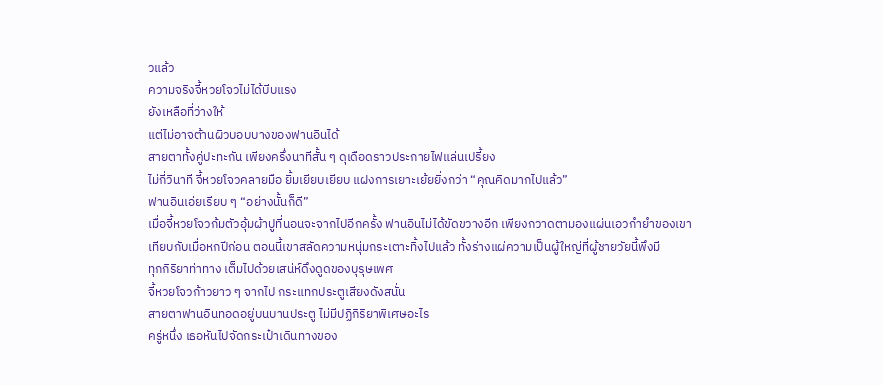วแล้ว
ความจริงจี้หวยโจวไม่ได้บีบแรง
ยังเหลือที่ว่างให้
แต่ไม่อาจต้านผิวบอบบางของฟานอินได้
สายตาทั้งคู่ปะทะกัน เพียงครึ่งนาทีสั้น ๆ ดุเดือดราวประกายไฟแล่นเปรี้ยง
ไม่กี่วินาที จี้หวยโจวคลายมือ ยิ้มเยียบเยียบ แฝงการเยาะเย้ยยิ่งกว่า “คุณคิดมากไปแล้ว”
ฟานอินเอ่ยเรียบ ๆ “อย่างนั้นก็ดี”
เมื่อจี้หวยโจวก้มตัวอุ้มผ้าปูที่นอนจะจากไปอีกครั้ง ฟานอินไม่ได้ขัดขวางอีก เพียงกวาดตามองแผ่นเอวกำยำของเขา
เทียบกับเมื่อหกปีก่อน ตอนนี้เขาสลัดความหนุ่มกระเตาะทิ้งไปแล้ว ทั้งร่างแผ่ความเป็นผู้ใหญ่ที่ผู้ชายวัยนี้พึงมี
ทุกกิริยาท่าทาง เต็มไปด้วยเสน่ห์ดึงดูดของบุรุษเพศ
จี้หวยโจวก้าวยาว ๆ จากไป กระแทกประตูเสียงดังสนั่น
สายตาฟานอินทอดอยู่บนบานประตู ไม่มีปฏิกิริยาพิเศษอะไร
ครู่หนึ่ง เธอหันไปจัดกระเป๋าเดินทางของ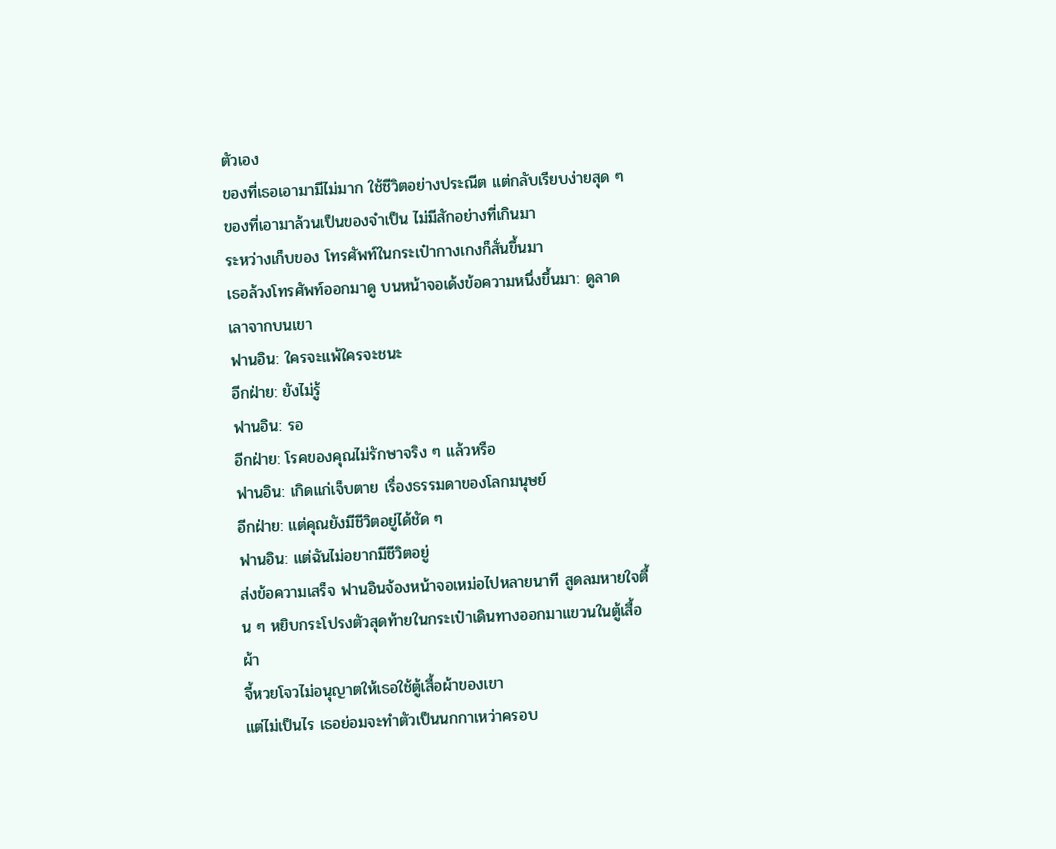ตัวเอง
ของที่เธอเอามามีไม่มาก ใช้ชีวิตอย่างประณีต แต่กลับเรียบง่ายสุด ๆ
ของที่เอามาล้วนเป็นของจำเป็น ไม่มีสักอย่างที่เกินมา
ระหว่างเก็บของ โทรศัพท์ในกระเป๋ากางเกงก็สั่นขึ้นมา
เธอล้วงโทรศัพท์ออกมาดู บนหน้าจอเด้งข้อความหนึ่งขึ้นมา: ดูลาดเลาจากบนเขา
ฟานอิน: ใครจะแพ้ใครจะชนะ
อีกฝ่าย: ยังไม่รู้
ฟานอิน: รอ
อีกฝ่าย: โรคของคุณไม่รักษาจริง ๆ แล้วหรือ
ฟานอิน: เกิดแก่เจ็บตาย เรื่องธรรมดาของโลกมนุษย์
อีกฝ่าย: แต่คุณยังมีชีวิตอยู่ได้ชัด ๆ
ฟานอิน: แต่ฉันไม่อยากมีชีวิตอยู่
ส่งข้อความเสร็จ ฟานอินจ้องหน้าจอเหม่อไปหลายนาที สูดลมหายใจตื้น ๆ หยิบกระโปรงตัวสุดท้ายในกระเป๋าเดินทางออกมาแขวนในตู้เสื้อผ้า
จี้หวยโจวไม่อนุญาตให้เธอใช้ตู้เสื้อผ้าของเขา
แต่ไม่เป็นไร เธอย่อมจะทำตัวเป็นนกกาเหว่าครอบ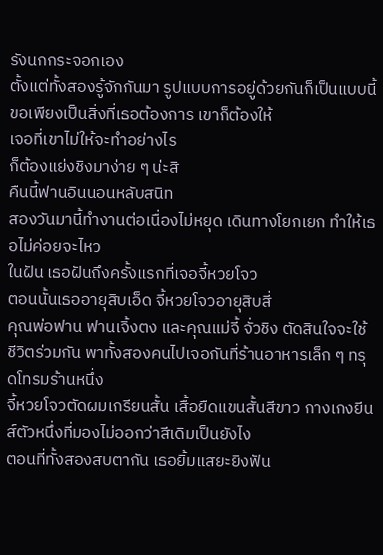รังนกกระจอกเอง
ตั้งแต่ทั้งสองรู้จักกันมา รูปแบบการอยู่ด้วยกันก็เป็นแบบนี้ ขอเพียงเป็นสิ่งที่เธอต้องการ เขาก็ต้องให้
เจอที่เขาไม่ให้จะทำอย่างไร
ก็ต้องแย่งชิงมาง่าย ๆ น่ะสิ
คืนนี้ฟานอินนอนหลับสนิท
สองวันมานี้ทำงานต่อเนื่องไม่หยุด เดินทางโยกเยก ทำให้เธอไม่ค่อยจะไหว
ในฝัน เธอฝันถึงครั้งแรกที่เจอจี้หวยโจว
ตอนนั้นเธออายุสิบเอ็ด จี้หวยโจวอายุสิบสี่
คุณพ่อฟาน ฟานเจิ้งตง และคุณแม่จี้ จั่วชิง ตัดสินใจจะใช้ชีวิตร่วมกัน พาทั้งสองคนไปเจอกันที่ร้านอาหารเล็ก ๆ ทรุดโทรมร้านหนึ่ง
จี้หวยโจวตัดผมเกรียนสั้น เสื้อยืดแขนสั้นสีขาว กางเกงยีนส์ตัวหนึ่งที่มองไม่ออกว่าสีเดิมเป็นยังไง
ตอนที่ทั้งสองสบตากัน เธอยิ้มแสยะยิงฟัน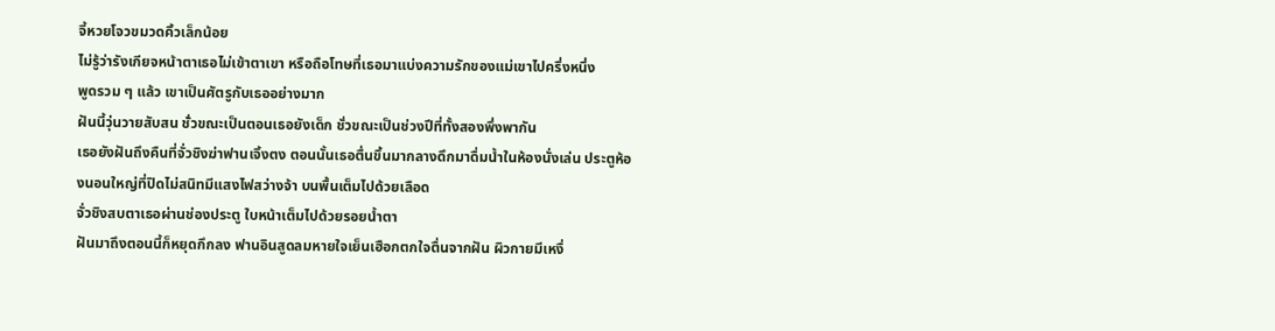จี้หวยโจวขมวดคิ้วเล็กน้อย
ไม่รู้ว่ารังเกียจหน้าตาเธอไม่เข้าตาเขา หรือถือโทษที่เธอมาแบ่งความรักของแม่เขาไปครึ่งหนึ่ง
พูดรวม ๆ แล้ว เขาเป็นศัตรูกับเธออย่างมาก
ฝันนี้วุ่นวายสับสน ชั่วขณะเป็นตอนเธอยังเด็ก ชั่วขณะเป็นช่วงปีที่ทั้งสองพึ่งพากัน
เธอยังฝันถึงคืนที่จั่วชิงฆ่าฟานเจิ้งตง ตอนนั้นเธอตื่นขึ้นมากลางดึกมาดื่มน้ำในห้องนั่งเล่น ประตูห้องนอนใหญ่ที่ปิดไม่สนิทมีแสงไฟสว่างจ้า บนพื้นเต็มไปด้วยเลือด
จั่วชิงสบตาเธอผ่านช่องประตู ใบหน้าเต็มไปด้วยรอยน้ำตา
ฝันมาถึงตอนนี้ก็หยุดกึกลง ฟานอินสูดลมหายใจเย็นเฮือกตกใจตื่นจากฝัน ผิวกายมีเหงื่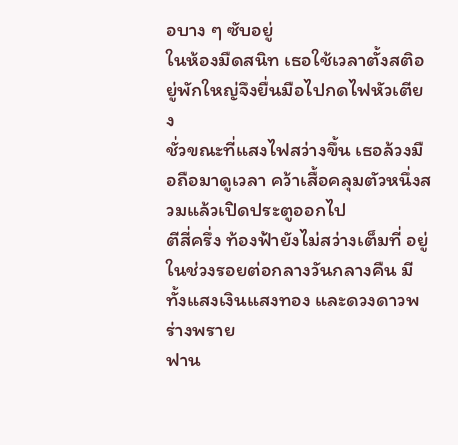อบาง ๆ ซับอยู่
ในห้องมืดสนิท เธอใช้เวลาตั้งสติอยู่พักใหญ่จึงยื่นมือไปกดไฟหัวเตียง
ชั่วขณะที่แสงไฟสว่างขึ้น เธอล้วงมือถือมาดูเวลา คว้าเสื้อคลุมตัวหนึ่งสวมแล้วเปิดประตูออกไป
ตีสี่ครึ่ง ท้องฟ้ายังไม่สว่างเต็มที่ อยู่ในช่วงรอยต่อกลางวันกลางคืน มีทั้งแสงเงินแสงทอง และดวงดาวพร่างพราย
ฟาน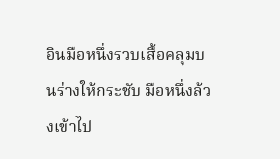อินมือหนึ่งรวบเสื้อคลุมบนร่างให้กระชับ มือหนึ่งล้วงเข้าไป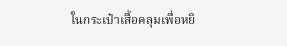ในกระเป๋าเสื้อคลุมเพื่อหยิ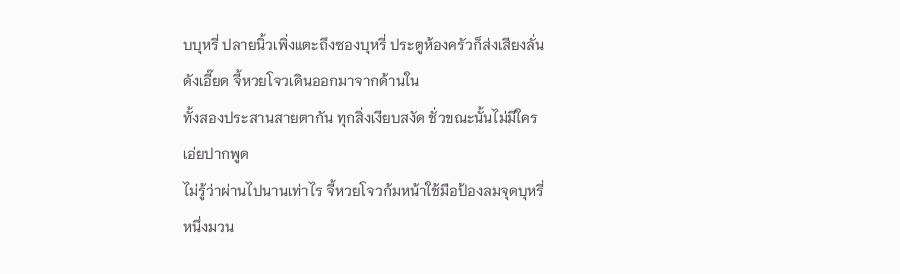บบุหรี่ ปลายนิ้วเพิ่งแตะถึงซองบุหรี่ ประตูห้องครัวก็ส่งเสียงลั่นดังเอี๊ยด จี้หวยโจวเดินออกมาจากด้านใน
ทั้งสองประสานสายตากัน ทุกสิ่งเงียบสงัด ชั่วขณะนั้นไม่มีใครเอ่ยปากพูด
ไม่รู้ว่าผ่านไปนานเท่าไร จี้หวยโจวก้มหน้าใช้มือป้องลมจุดบุหรี่หนึ่งมวน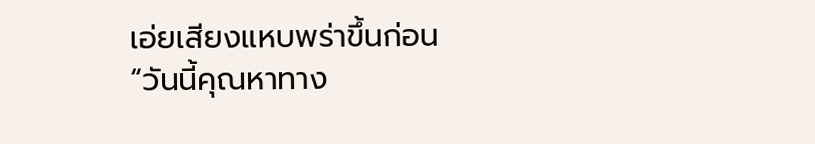เอ่ยเสียงแหบพร่าขึ้นก่อน “วันนี้คุณหาทาง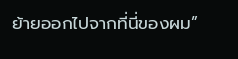ย้ายออกไปจากที่นี่ของผม”